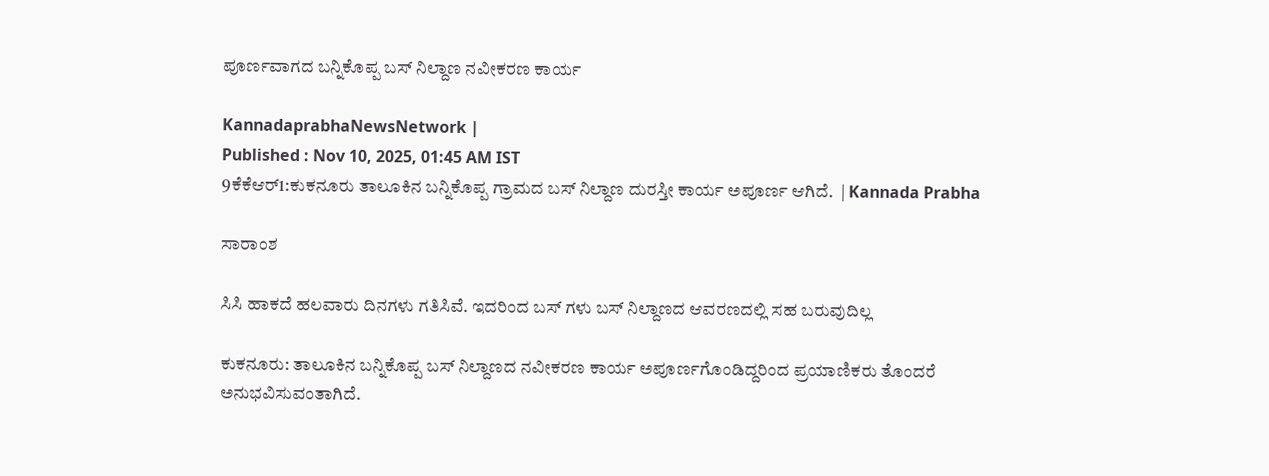ಪೂರ್ಣವಾಗದ ಬನ್ನಿಕೊಪ್ಪ ಬಸ್ ನಿಲ್ದಾಣ ನವೀಕರಣ ಕಾರ್ಯ

KannadaprabhaNewsNetwork |
Published : Nov 10, 2025, 01:45 AM IST
9ಕೆಕೆಆರ್1:ಕುಕನೂರು ತಾಲೂಕಿನ ಬನ್ನಿಕೊಪ್ಪ ಗ್ರಾಮದ ಬಸ್ ನಿಲ್ದಾಣ ದುರಸ್ತೀ ಕಾರ್ಯ ಅಪೂರ್ಣ ಆಗಿದೆ.  | Kannada Prabha

ಸಾರಾಂಶ

ಸಿಸಿ ಹಾಕದೆ ಹಲವಾರು ದಿನಗಳು ಗತಿಸಿವೆ. ಇದರಿಂದ ಬಸ್ ಗಳು ಬಸ್ ನಿಲ್ದಾಣದ ಆವರಣದಲ್ಲಿ ಸಹ ಬರುವುದಿಲ್ಲ

ಕುಕನೂರು: ತಾಲೂಕಿನ ಬನ್ನಿಕೊಪ್ಪ ಬಸ್ ನಿಲ್ದಾಣದ ನವೀಕರಣ ಕಾರ್ಯ ಅಪೂರ್ಣಗೊಂಡಿದ್ದರಿಂದ ಪ್ರಯಾಣಿಕರು ತೊಂದರೆ ಅನುಭವಿಸುವಂತಾಗಿದೆ.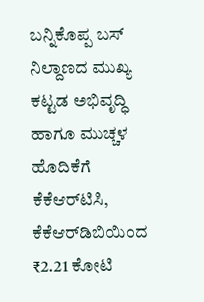ಬನ್ನಿಕೊಪ್ಪ ಬಸ್ ನಿಲ್ದಾಣದ ಮುಖ್ಯ ಕಟ್ಟಡ ಅಭಿವೃದ್ಧಿ ಹಾಗೂ ಮುಚ್ಚಳ ಹೊದಿಕೆಗೆ ಕೆಕೆಆರ್‌ಟಿಸಿ, ಕೆಕೆಆರ್‌ಡಿಬಿಯಿಂದ ₹2.21 ಕೋಟಿ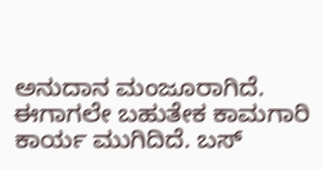ಅನುದಾನ ಮಂಜೂರಾಗಿದೆ. ಈಗಾಗಲೇ ಬಹುತೇಕ ಕಾಮಗಾರಿ ಕಾರ್ಯ ಮುಗಿದಿದೆ. ಬಸ್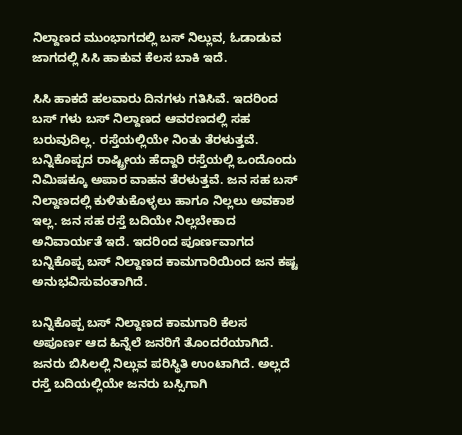ನಿಲ್ದಾಣದ ಮುಂಭಾಗದಲ್ಲಿ ಬಸ್ ನಿಲ್ಲುವ, ಓಡಾಡುವ ಜಾಗದಲ್ಲಿ ಸಿಸಿ ಹಾಕುವ ಕೆಲಸ ಬಾಕಿ ಇದೆ.

ಸಿಸಿ ಹಾಕದೆ ಹಲವಾರು ದಿನಗಳು ಗತಿಸಿವೆ. ಇದರಿಂದ ಬಸ್ ಗಳು ಬಸ್ ನಿಲ್ದಾಣದ ಆವರಣದಲ್ಲಿ ಸಹ ಬರುವುದಿಲ್ಲ. ರಸ್ತೆಯಲ್ಲಿಯೇ ನಿಂತು ತೆರಳುತ್ತವೆ. ಬನ್ನಿಕೊಪ್ಪದ ರಾಷ್ಟ್ರೀಯ ಹೆದ್ದಾರಿ ರಸ್ತೆಯಲ್ಲಿ ಒಂದೊಂದು ನಿಮಿಷಕ್ಕೂ ಅಪಾರ ವಾಹನ ತೆರಳುತ್ತವೆ. ಜನ ಸಹ ಬಸ್ ನಿಲ್ದಾಣದಲ್ಲಿ ಕುಳಿತುಕೊಳ್ಳಲು ಹಾಗೂ ನಿಲ್ಲಲು ಅವಕಾಶ ಇಲ್ಲ. ಜನ ಸಹ ರಸ್ತೆ ಬದಿಯೇ ನಿಲ್ಲಬೇಕಾದ ಅನಿವಾರ್ಯತೆ ಇದೆ. ಇದರಿಂದ ಪೂರ್ಣವಾಗದ ಬನ್ನಿಕೊಪ್ಪ ಬಸ್ ನಿಲ್ದಾಣದ ಕಾಮಗಾರಿಯಿಂದ ಜನ ಕಷ್ಟ ಅನುಭವಿಸುವಂತಾಗಿದೆ.

ಬನ್ನಿಕೊಪ್ಪ ಬಸ್ ನಿಲ್ದಾಣದ ಕಾಮಗಾರಿ ಕೆಲಸ ಅಪೂರ್ಣ ಆದ ಹಿನ್ನೆಲೆ ಜನರಿಗೆ ತೊಂದರೆಯಾಗಿದೆ. ಜನರು ಬಿಸಿಲಲ್ಲಿ ನಿಲ್ಲುವ ಪರಿಸ್ಥಿತಿ ಉಂಟಾಗಿದೆ. ಅಲ್ಲದೆ ರಸ್ತೆ ಬದಿಯಲ್ಲಿಯೇ ಜನರು ಬಸ್ಸಿಗಾಗಿ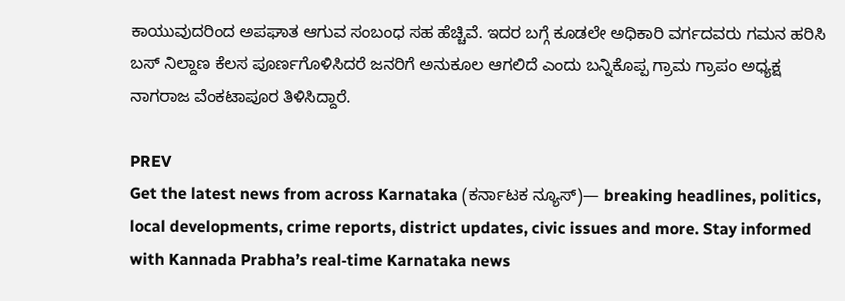ಕಾಯುವುದರಿಂದ ಅಪಘಾತ ಆಗುವ ಸಂಬಂಧ ಸಹ ಹೆಚ್ಚಿವೆ. ಇದರ ಬಗ್ಗೆ ಕೂಡಲೇ ಅಧಿಕಾರಿ ವರ್ಗದವರು ಗಮನ ಹರಿಸಿ ಬಸ್ ನಿಲ್ದಾಣ ಕೆಲಸ ಪೂರ್ಣಗೊಳಿಸಿದರೆ ಜನರಿಗೆ ಅನುಕೂಲ ಆಗಲಿದೆ ಎಂದು ಬನ್ನಿಕೊಪ್ಪ ಗ್ರಾಮ ಗ್ರಾಪಂ ಅಧ್ಯಕ್ಷ ನಾಗರಾಜ ವೆಂಕಟಾಪೂರ ತಿಳಿಸಿದ್ದಾರೆ.

PREV
Get the latest news from across Karnataka (ಕರ್ನಾಟಕ ನ್ಯೂಸ್)— breaking headlines, politics, local developments, crime reports, district updates, civic issues and more. Stay informed with Kannada Prabha’s real‑time Karnataka news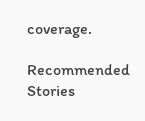coverage.

Recommended Stories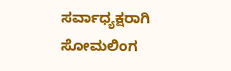ಸರ್ವಾಧ್ಯಕ್ಷರಾಗಿ ಸೋಮಲಿಂಗ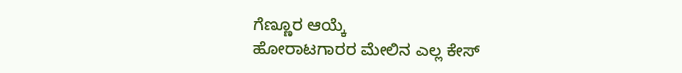ಗೆಣ್ಣೂರ ಆಯ್ಕೆ
ಹೋರಾಟಗಾರರ ಮೇಲಿನ ಎಲ್ಲ ಕೇಸ್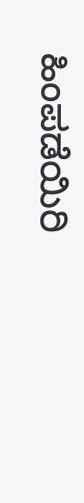ಹಿಂಪಡೆಯಿರಿ